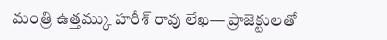మంత్రి ఉత్తమ్కు హరీశ్ రావు లేఖ— ప్రాజెక్టులతో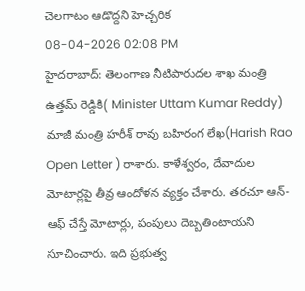చెలగాటం ఆడొద్దని హెచ్చరిక
08-04-2026 02:08 PM
హైదరాబాద్: తెలంగాణ నీటిపారుదల శాఖ మంత్రి ఉత్తమ్ రెడ్డికి( Minister Uttam Kumar Reddy) మాజీ మంత్రి హరీశ్ రావు బహిరంగ లేఖ(Harish Rao Open Letter ) రాశారు. కాళేశ్వరం, దేవాదుల మోటార్లపై తీవ్ర ఆందోళన వ్యక్తం చేశారు. తరచూ ఆన్-ఆఫ్ చేస్తే మోటార్లు, పంపులు దెబ్బతింటాయని సూచించారు. ఇది ప్రభుత్వ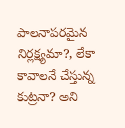పాలనాపరమైన నిర్లక్ష్యమా?, లేకా కావాలనే చేస్తున్న కుట్రనా? అని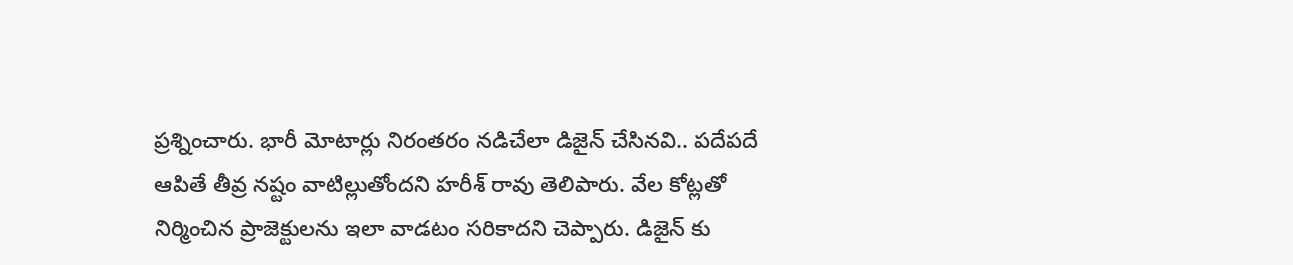ప్రశ్నించారు. భారీ మోటార్లు నిరంతరం నడిచేలా డిజైన్ చేసినవి.. పదేపదే ఆపితే తీవ్ర నష్టం వాటిల్లుతోందని హరీశ్ రావు తెలిపారు. వేల కోట్లతో నిర్మించిన ప్రాజెక్టులను ఇలా వాడటం సరికాదని చెప్పారు. డిజైన్ కు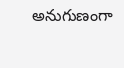అనుగుణంగా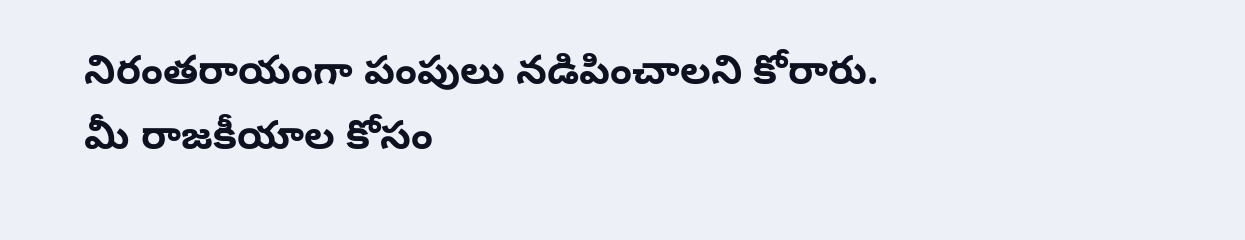నిరంతరాయంగా పంపులు నడిపించాలని కోరారు. మీ రాజకీయాల కోసం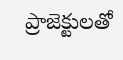ప్రాజెక్టులతో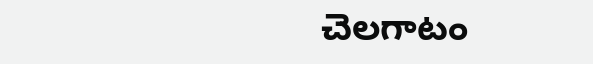చెలగాటం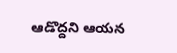ఆడొద్దని ఆయన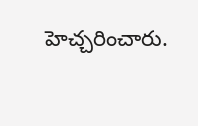హెచ్చరించారు.